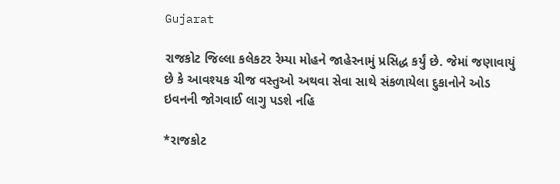Gujarat

રાજકોટ જિલ્લા કલેકટર રેમ્યા મોહને જાહેરનામું પ્રસિદ્ધ કર્યું છે. જેમાં જણાવાયું છે કે આવશ્યક ચીજ વસ્તુઓ અથવા સેવા સાથે સંકળાયેલા દુકાનોને ઓડ ઇવનની જોગવાઈ લાગુ પડશે નહિ

*રાજકોટ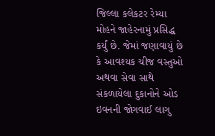જિલ્લા કલેકટર રેમ્યા મોહને જાહેરનામું પ્રસિદ્ધ કર્યું છે. જેમાં જણાવાયું છે કે આવશ્યક ચીજ વસ્તુઓ અથવા સેવા સાથે સંકળાયેલા દુકાનોને ઓડ ઇવનની જોગવાઈ લાગુ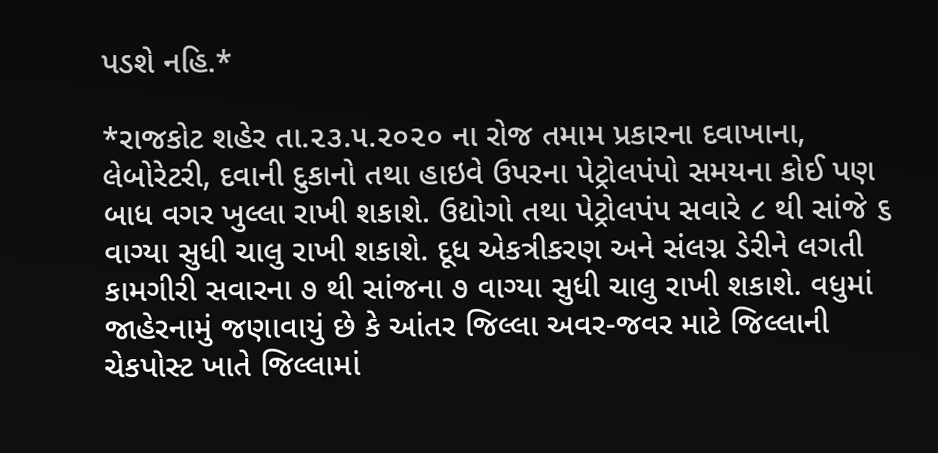પડશે નહિ.*

*રાજકોટ શહેર તા.૨૩.૫.૨૦૨૦ ના રોજ તમામ પ્રકારના દવાખાના, લેબોરેટરી, દવાની દુકાનો તથા હાઇવે ઉપરના પેટ્રોલપંપો સમયના કોઈ પણ બાધ વગર ખુલ્લા રાખી શકાશે. ઉદ્યોગો તથા પેટ્રોલપંપ સવારે ૮ થી સાંજે ૬ વાગ્યા સુધી ચાલુ રાખી શકાશે. દૂધ એકત્રીકરણ અને સંલગ્ન ડેરીને લગતી કામગીરી સવારના ૭ થી સાંજના ૭ વાગ્યા સુધી ચાલુ રાખી શકાશે. વધુમાં જાહેરનામું જણાવાયું છે કે આંતર જિલ્લા અવર-જવર માટે જિલ્લાની ચેકપોસ્ટ ખાતે જિલ્લામાં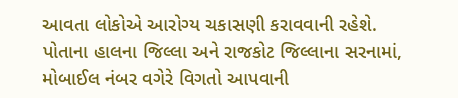આવતા લોકોએ આરોગ્ય ચકાસણી કરાવવાની રહેશે. પોતાના હાલના જિલ્લા અને રાજકોટ જિલ્લાના સરનામાં, મોબાઈલ નંબર વગેરે વિગતો આપવાની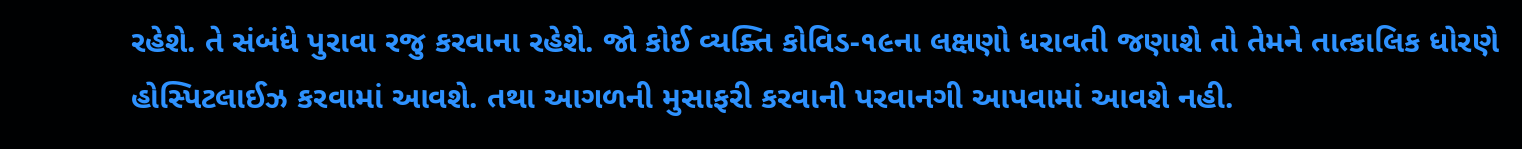રહેશે. તે સંબંધે પુરાવા રજુ કરવાના રહેશે. જો કોઈ વ્યક્તિ કોવિડ-૧૯ના લક્ષણો ધરાવતી જણાશે તો તેમને તાત્કાલિક ધોરણે હોસ્પિટલાઈઝ કરવામાં આવશે. તથા આગળની મુસાફરી કરવાની પરવાનગી આપવામાં આવશે નહી.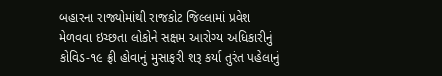બહારના રાજ્યોમાંથી રાજકોટ જિલ્લામાં પ્રવેશ મેળવવા ઇચ્છતા લોકોને સક્ષમ આરોગ્ય અધિકારીનું કોવિડ-૧૯ ફ્રી હોવાનું મુસાફરી શરૂ કર્યા તુરંત પહેલાનું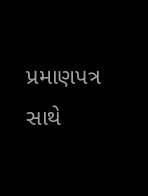પ્રમાણપત્ર સાથે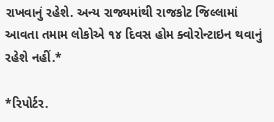રાખવાનું રહેશે. અન્ય રાજ્યમાંથી રાજકોટ જિલ્લામાં આવતા તમામ લોકોએ ૧૪ દિવસ હોમ ક્વોરોન્ટાઇન થવાનું રહેશે નહીં.*

*રિપોર્ટર.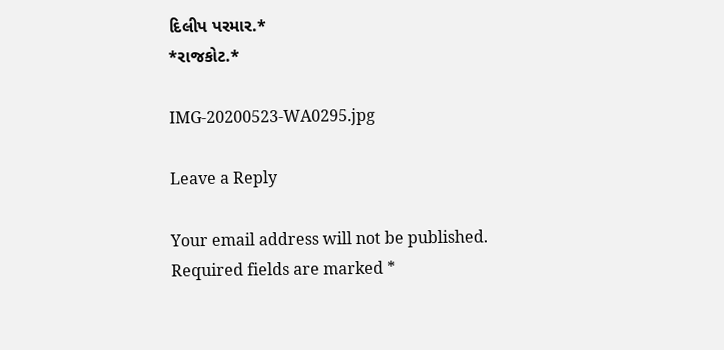દિલીપ પરમાર.*
*રાજકોટ.*

IMG-20200523-WA0295.jpg

Leave a Reply

Your email address will not be published. Required fields are marked *